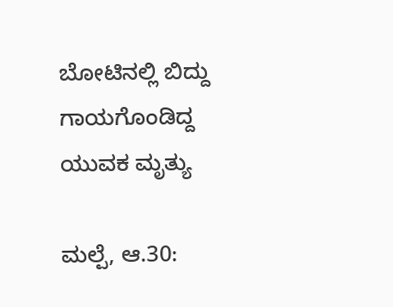ಬೋಟಿನಲ್ಲಿ ಬಿದ್ದು ಗಾಯಗೊಂಡಿದ್ದ ಯುವಕ ಮೃತ್ಯು

ಮಲ್ಪೆ, ಆ.30: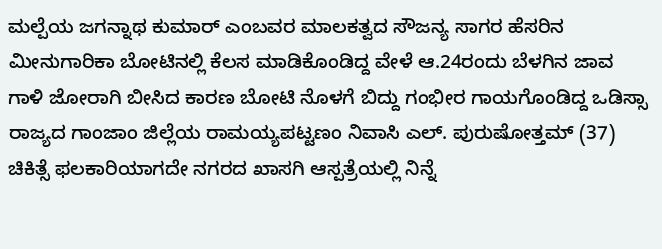ಮಲ್ಪೆಯ ಜಗನ್ನಾಥ ಕುಮಾರ್ ಎಂಬವರ ಮಾಲಕತ್ವದ ಸೌಜನ್ಯ ಸಾಗರ ಹೆಸರಿನ ಮೀನುಗಾರಿಕಾ ಬೋಟಿನಲ್ಲಿ ಕೆಲಸ ಮಾಡಿಕೊಂಡಿದ್ದ ವೇಳೆ ಆ.24ರಂದು ಬೆಳಗಿನ ಜಾವ ಗಾಳಿ ಜೋರಾಗಿ ಬೀಸಿದ ಕಾರಣ ಬೋಟಿ ನೊಳಗೆ ಬಿದ್ದು ಗಂಭೀರ ಗಾಯಗೊಂಡಿದ್ದ ಒಡಿಸ್ಸಾ ರಾಜ್ಯದ ಗಾಂಜಾಂ ಜಿಲ್ಲೆಯ ರಾಮಯ್ಯಪಟ್ಟಣಂ ನಿವಾಸಿ ಎಲ್. ಪುರುಷೋತ್ತಮ್ (37) ಚಿಕಿತ್ಸೆ ಫಲಕಾರಿಯಾಗದೇ ನಗರದ ಖಾಸಗಿ ಆಸ್ಪತ್ರೆಯಲ್ಲಿ ನಿನ್ನೆ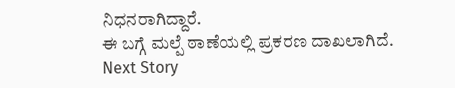ನಿಧನರಾಗಿದ್ದಾರೆ.
ಈ ಬಗ್ಗೆ ಮಲ್ಪೆ ಠಾಣೆಯಲ್ಲಿ ಪ್ರಕರಣ ದಾಖಲಾಗಿದೆ.
Next Story